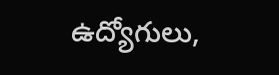ఉద్యోగులు,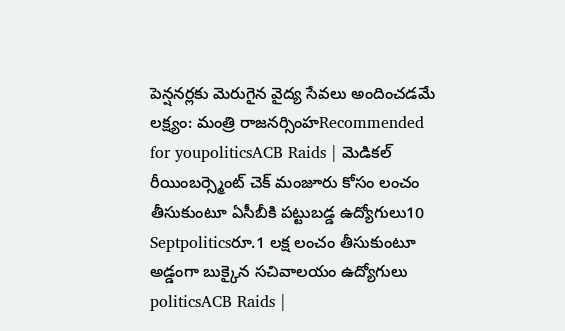పెన్షనర్లకు మెరుగైన వైద్య సేవలు అందించడమే లక్ష్యం: మంత్రి రాజనర్సింహRecommended for youpoliticsACB Raids | మెడికల్ రీయింబర్స్మెంట్ చెక్ మంజూరు కోసం లంచం తీసుకుంటూ ఏసీబీకి పట్టుబడ్డ ఉద్యోగులు10 Septpoliticsరూ.1 లక్ష లంచం తీసుకుంటూ అడ్డంగా బుక్కైన సచివాలయం ఉద్యోగులు
politicsACB Raids |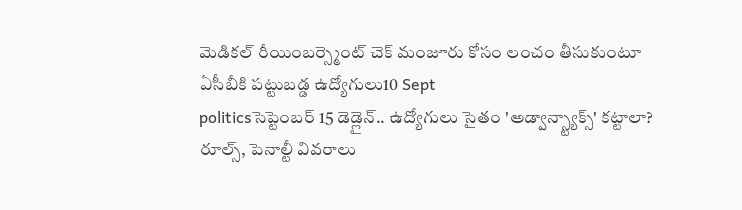మెడికల్ రీయింబర్స్మెంట్ చెక్ మంజూరు కోసం లంచం తీసుకుంటూ ఏసీబీకి పట్టుబడ్డ ఉద్యోగులు10 Sept
politicsసెప్టెంబర్ 15 డెడ్లైన్.. ఉద్యోగులు సైతం 'అడ్వాన్స్ట్యాక్స్' కట్టాలా? రూల్స్, పెనాల్టీ వివరాలు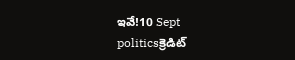ఇవే!10 Sept
politicsక్రెడిట్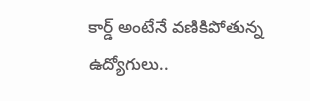కార్డ్ అంటేనే వణికిపోతున్న ఉద్యోగులు..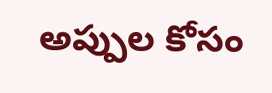అప్పుల కోసం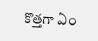కొత్తగా ఏం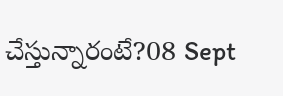చేస్తున్నారంటే?08 Sept